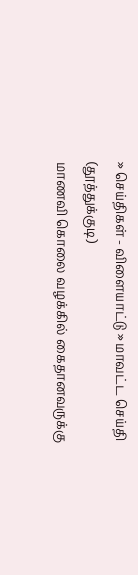» செய்திகள் - விளையாட்டு » மாவட்ட செய்தி (தூத்துக்குடி)
மாணவி கொலை வழக்கில் கைதானவருக்கு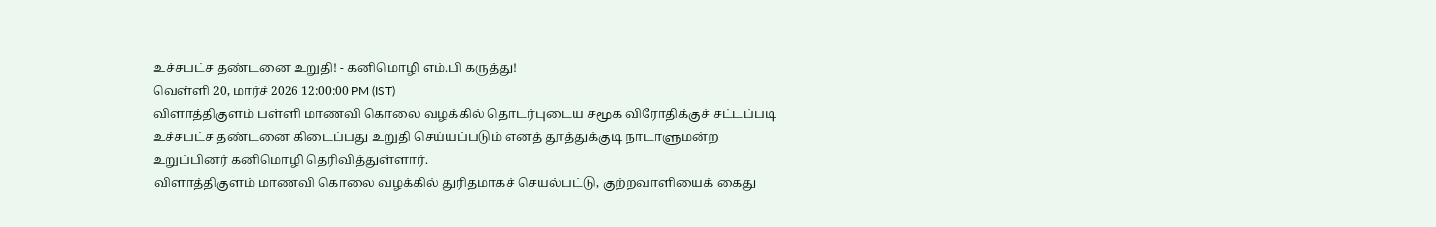உச்சபட்ச தண்டனை உறுதி! - கனிமொழி எம்.பி கருத்து!
வெள்ளி 20, மார்ச் 2026 12:00:00 PM (IST)
விளாத்திகுளம் பள்ளி மாணவி கொலை வழக்கில் தொடர்புடைய சமூக விரோதிக்குச் சட்டப்படி உச்சபட்ச தண்டனை கிடைப்பது உறுதி செய்யப்படும் எனத் தூத்துக்குடி நாடாளுமன்ற உறுப்பினர் கனிமொழி தெரிவித்துள்ளார்.
விளாத்திகுளம் மாணவி கொலை வழக்கில் துரிதமாகச் செயல்பட்டு, குற்றவாளியைக் கைது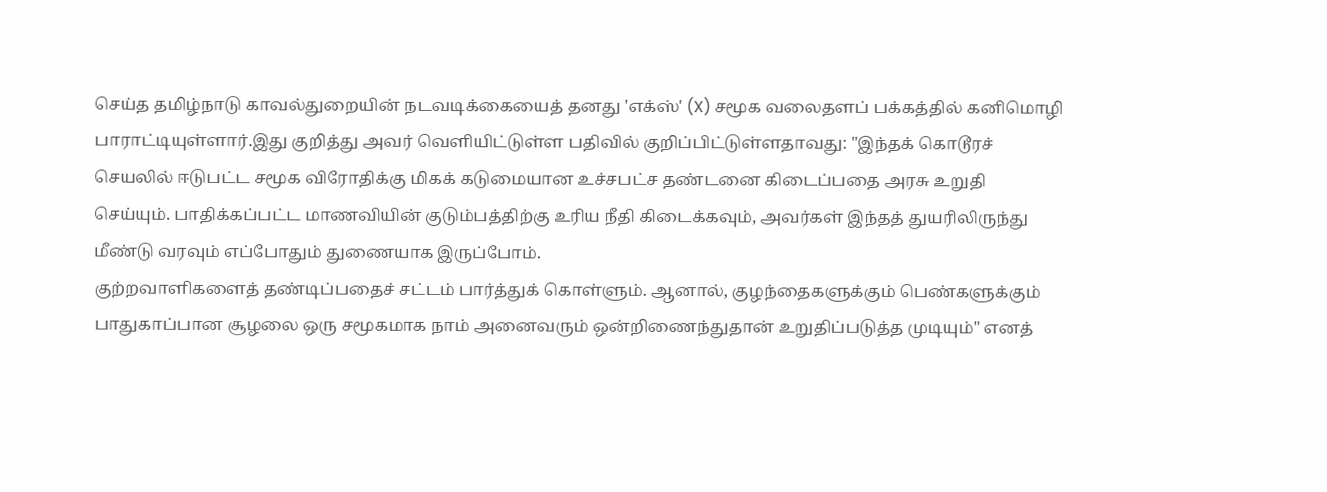செய்த தமிழ்நாடு காவல்துறையின் நடவடிக்கையைத் தனது 'எக்ஸ்' (X) சமூக வலைதளப் பக்கத்தில் கனிமொழி பாராட்டியுள்ளார்.இது குறித்து அவர் வெளியிட்டுள்ள பதிவில் குறிப்பிட்டுள்ளதாவது: "இந்தக் கொடூரச் செயலில் ஈடுபட்ட சமூக விரோதிக்கு மிகக் கடுமையான உச்சபட்ச தண்டனை கிடைப்பதை அரசு உறுதி செய்யும். பாதிக்கப்பட்ட மாணவியின் குடும்பத்திற்கு உரிய நீதி கிடைக்கவும், அவர்கள் இந்தத் துயரிலிருந்து மீண்டு வரவும் எப்போதும் துணையாக இருப்போம்.
குற்றவாளிகளைத் தண்டிப்பதைச் சட்டம் பார்த்துக் கொள்ளும். ஆனால், குழந்தைகளுக்கும் பெண்களுக்கும் பாதுகாப்பான சூழலை ஒரு சமூகமாக நாம் அனைவரும் ஒன்றிணைந்துதான் உறுதிப்படுத்த முடியும்" எனத்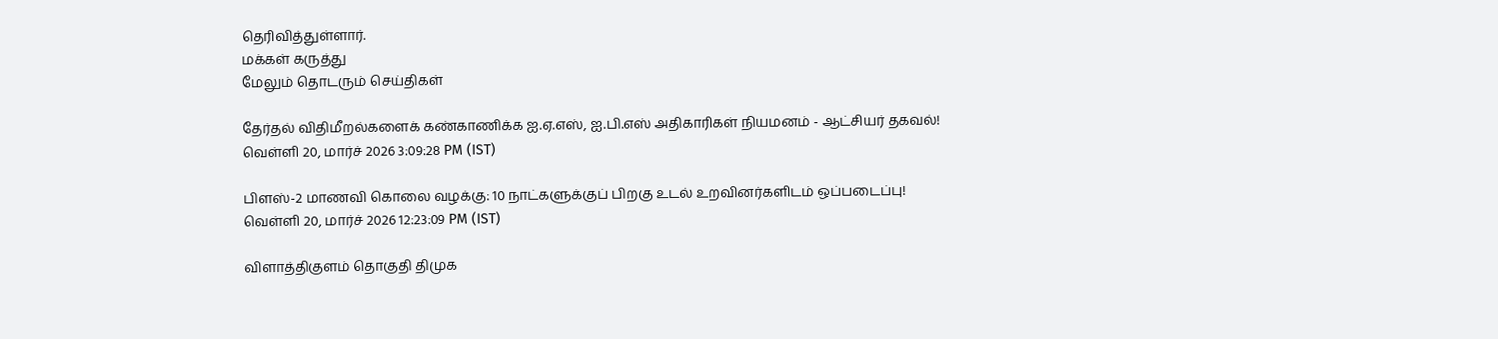தெரிவித்துள்ளார்.
மக்கள் கருத்து
மேலும் தொடரும் செய்திகள்

தேர்தல் விதிமீறல்களைக் கண்காணிக்க ஐ.ஏ.எஸ், ஐ.பி.எஸ் அதிகாரிகள் நியமனம் - ஆட்சியர் தகவல்!
வெள்ளி 20, மார்ச் 2026 3:09:28 PM (IST)

பிளஸ்-2 மாணவி கொலை வழக்கு: 10 நாட்களுக்குப் பிறகு உடல் உறவினர்களிடம் ஒப்படைப்பு!
வெள்ளி 20, மார்ச் 2026 12:23:09 PM (IST)

விளாத்திகுளம் தொகுதி திமுக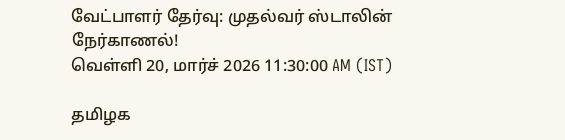வேட்பாளர் தேர்வு: முதல்வர் ஸ்டாலின் நேர்காணல்!
வெள்ளி 20, மார்ச் 2026 11:30:00 AM (IST)

தமிழக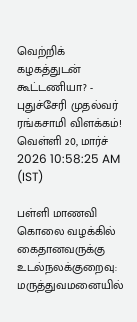வெற்றிக் கழகத்துடன் கூட்டணியா? - புதுச்சேரி முதல்வர் ரங்கசாமி விளக்கம்!
வெள்ளி 20, மார்ச் 2026 10:58:25 AM (IST)

பள்ளி மாணவி கொலை வழக்கில் கைதானவருக்கு உடல்நலக்குறைவு: மருத்துவமனையில்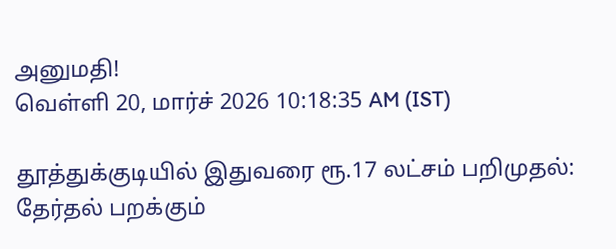அனுமதி!
வெள்ளி 20, மார்ச் 2026 10:18:35 AM (IST)

தூத்துக்குடியில் இதுவரை ரூ.17 லட்சம் பறிமுதல்: தேர்தல் பறக்கும்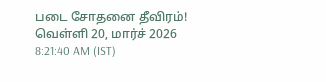படை சோதனை தீவிரம்!
வெள்ளி 20, மார்ச் 2026 8:21:40 AM (IST)